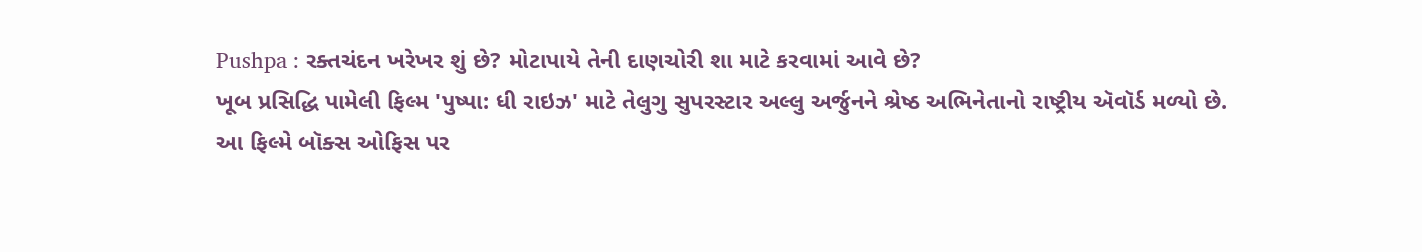Pushpa : રક્તચંદન ખરેખર શું છે? મોટાપાયે તેની દાણચોરી શા માટે કરવામાં આવે છે?
ખૂબ પ્રસિદ્ધિ પામેલી ફિલ્મ 'પુષ્પા: ધી રાઇઝ' માટે તેલુગુ સુપરસ્ટાર અલ્લુ અર્જુનને શ્રેષ્ઠ અભિનેતાનો રાષ્ટ્રીય ઍવૉર્ડ મળ્યો છે.
આ ફિલ્મે બૉક્સ ઓફિસ પર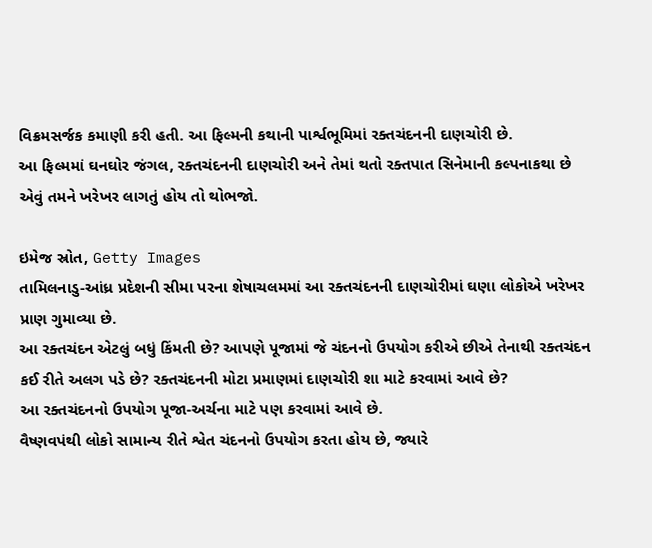વિક્રમસર્જક કમાણી કરી હતી. આ ફિલ્મની કથાની પાર્શ્વભૂમિમાં રક્તચંદનની દાણચોરી છે.
આ ફિલ્મમાં ઘનઘોર જંગલ, રક્તચંદનની દાણચોરી અને તેમાં થતો રક્તપાત સિનેમાની કલ્પનાકથા છે એવું તમને ખરેખર લાગતું હોય તો થોભજો.

ઇમેજ સ્રોત, Getty Images
તામિલનાડુ-આંધ્ર પ્રદેશની સીમા પરના શેષાચલમમાં આ રક્તચંદનની દાણચોરીમાં ઘણા લોકોએ ખરેખર પ્રાણ ગુમાવ્યા છે.
આ રક્તચંદન એટલું બધું કિંમતી છે? આપણે પૂજામાં જે ચંદનનો ઉપયોગ કરીએ છીએ તેનાથી રક્તચંદન કઈ રીતે અલગ પડે છે? રક્તચંદનની મોટા પ્રમાણમાં દાણચોરી શા માટે કરવામાં આવે છે?
આ રક્તચંદનનો ઉપયોગ પૂજા-અર્ચના માટે પણ કરવામાં આવે છે.
વૈષ્ણવપંથી લોકો સામાન્ય રીતે શ્વેત ચંદનનો ઉપયોગ કરતા હોય છે, જ્યારે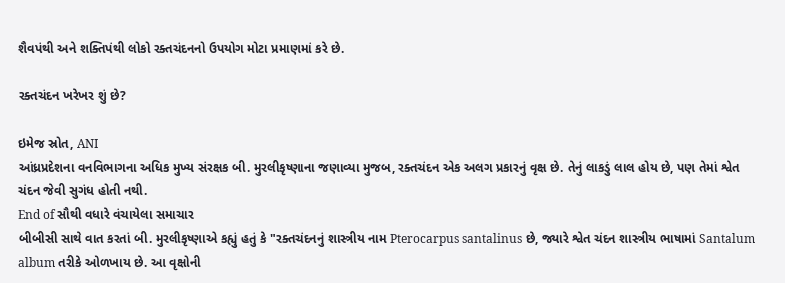શૈવપંથી અને શક્તિપંથી લોકો રક્તચંદનનો ઉપયોગ મોટા પ્રમાણમાં કરે છે.

રક્તચંદન ખરેખર શું છે?

ઇમેજ સ્રોત, ANI
આંધ્રપ્રદેશના વનવિભાગના અધિક મુખ્ય સંરક્ષક બી. મુરલીકૃષ્ણાના જણાવ્યા મુજબ, રક્તચંદન એક અલગ પ્રકારનું વૃક્ષ છે. તેનું લાકડું લાલ હોય છે, પણ તેમાં શ્વેત ચંદન જેવી સુગંધ હોતી નથી.
End of સૌથી વધારે વંચાયેલા સમાચાર
બીબીસી સાથે વાત કરતાં બી. મુરલીકૃષ્ણાએ કહ્યું હતું કે "રક્તચંદનનું શાસ્ત્રીય નામ Pterocarpus santalinus છે, જ્યારે શ્વેત ચંદન શાસ્ત્રીય ભાષામાં Santalum album તરીકે ઓળખાય છે. આ વૃક્ષોની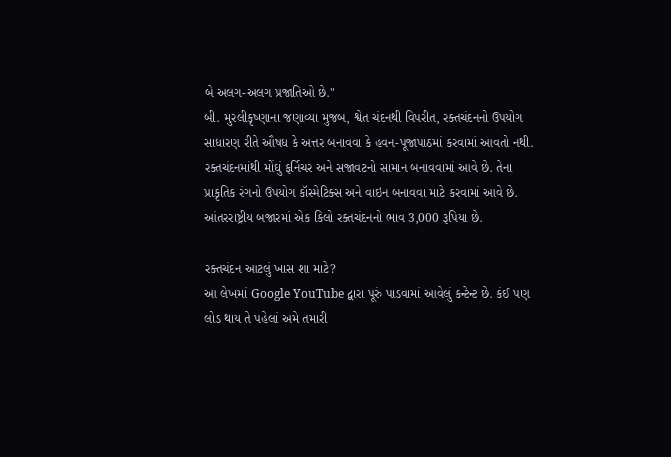બે અલગ-અલગ પ્રજાતિઓ છે."
બી. મુરલીકૃષ્ણાના જણાવ્યા મુજબ, શ્વેત ચંદનથી વિપરીત, રક્તચંદનનો ઉપયોગ સાધારણ રીતે ઔષધ કે અત્તર બનાવવા કે હવન-પૂજાપાઠમાં કરવામાં આવતો નથી.
રક્તચંદનમાંથી મોંઘું ફર્નિચર અને સજાવટનો સામાન બનાવવામાં આવે છે. તેના પ્રાકૃતિક રંગનો ઉપયોગ કૉસ્મેટિક્સ અને વાઇન બનાવવા માટે કરવામાં આવે છે.
આંતરરાષ્ટ્રીય બજારમાં એક કિલો રક્તચંદનનો ભાવ 3,000 રૂપિયા છે.

રક્તચંદન આટલું ખાસ શા માટે?
આ લેખમાં Google YouTube દ્વારા પૂરું પાડવામાં આવેલું કન્ટેન્ટ છે. કંઈ પણ લોડ થાય તે પહેલાં અમે તમારી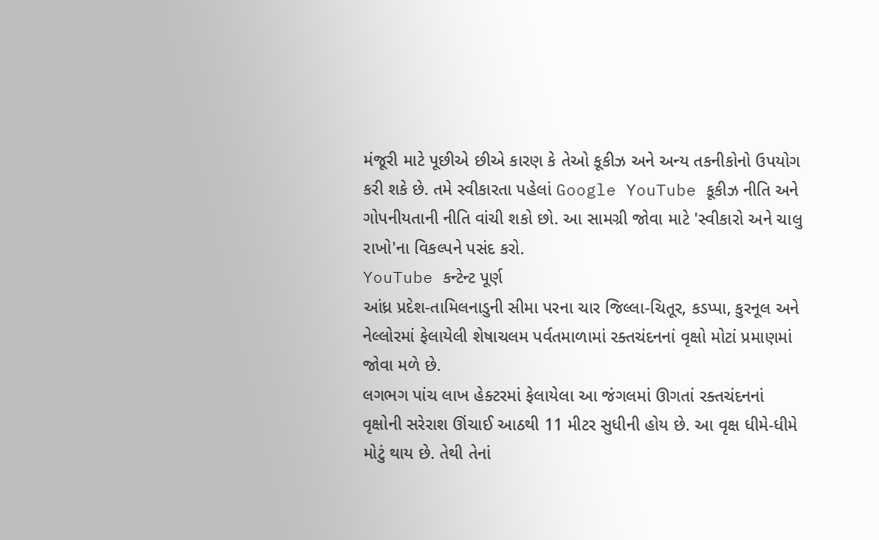મંજૂરી માટે પૂછીએ છીએ કારણ કે તેઓ કૂકીઝ અને અન્ય તકનીકોનો ઉપયોગ કરી શકે છે. તમે સ્વીકારતા પહેલાં Google YouTube કૂકીઝ નીતિ અને ગોપનીયતાની નીતિ વાંચી શકો છો. આ સામગ્રી જોવા માટે 'સ્વીકારો અને ચાલુ રાખો'ના વિકલ્પને પસંદ કરો.
YouTube કન્ટેન્ટ પૂર્ણ
આંધ્ર પ્રદેશ-તામિલનાડુની સીમા પરના ચાર જિલ્લા-ચિતૂર, કડપ્પા, કુરનૂલ અને નેલ્લોરમાં ફેલાયેલી શેષાચલમ પર્વતમાળામાં રક્તચંદનનાં વૃક્ષો મોટાં પ્રમાણમાં જોવા મળે છે.
લગભગ પાંચ લાખ હેક્ટરમાં ફેલાયેલા આ જંગલમાં ઊગતાં રક્તચંદનનાં વૃક્ષોની સરેરાશ ઊંચાઈ આઠથી 11 મીટર સુધીની હોય છે. આ વૃક્ષ ધીમે-ધીમે મોટું થાય છે. તેથી તેનાં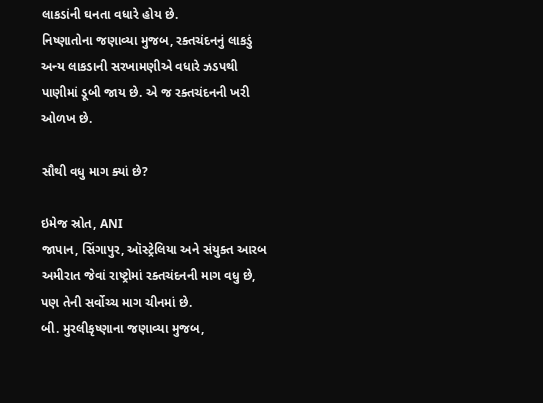લાકડાંની ઘનતા વધારે હોય છે.
નિષ્ણાતોના જણાવ્યા મુજબ, રક્તચંદનનું લાકડું અન્ય લાકડાની સરખામણીએ વધારે ઝડપથી પાણીમાં ડૂબી જાય છે. એ જ રક્તચંદનની ખરી ઓળખ છે.

સૌથી વધુ માગ ક્યાં છે?

ઇમેજ સ્રોત, ANI
જાપાન, સિંગાપુર, ઑસ્ટ્રેલિયા અને સંયુક્ત આરબ અમીરાત જેવાં રાષ્ટ્રોમાં રક્તચંદનની માગ વધુ છે, પણ તેની સર્વોચ્ચ માગ ચીનમાં છે.
બી. મુરલીકૃષ્ણાના જણાવ્યા મુજબ,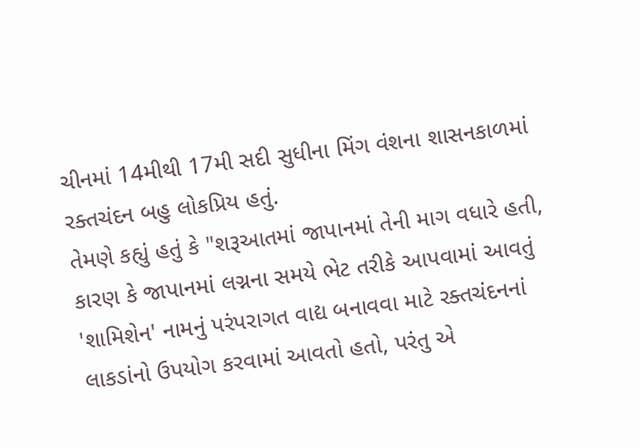ચીનમાં 14મીથી 17મી સદી સુધીના મિંગ વંશના શાસનકાળમાં રક્તચંદન બહુ લોકપ્રિય હતું.
તેમણે કહ્યું હતું કે "શરૂઆતમાં જાપાનમાં તેની માગ વધારે હતી, કારણ કે જાપાનમાં લગ્નના સમયે ભેટ તરીકે આપવામાં આવતું 'શામિશેન' નામનું પરંપરાગત વાદ્ય બનાવવા માટે રક્તચંદનનાં લાકડાંનો ઉપયોગ કરવામાં આવતો હતો, પરંતુ એ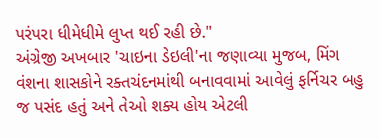પરંપરા ધીમેધીમે લુપ્ત થઈ રહી છે."
અંગ્રેજી અખબાર 'ચાઇના ડેઇલી'ના જણાવ્યા મુજબ, મિંગ વંશના શાસકોને રક્તચંદનમાંથી બનાવવામાં આવેલું ફર્નિચર બહુ જ પસંદ હતું અને તેઓ શક્ય હોય એટલી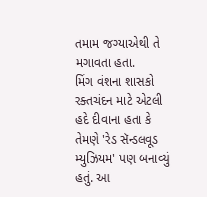તમામ જગ્યાએથી તે મગાવતા હતા.
મિંગ વંશના શાસકો રક્તચંદન માટે એટલી હદે દીવાના હતા કે તેમણે 'રેડ સૅન્ડલવૂડ મ્યુઝિયમ' પણ બનાવ્યું હતું. આ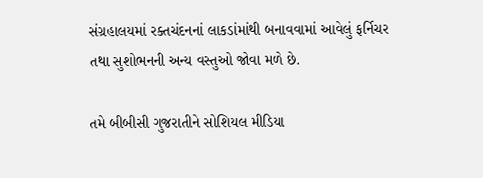સંગ્રહાલયમાં રક્તચંદનનાં લાકડાંમાંથી બનાવવામાં આવેલું ફર્નિચર તથા સુશોભનની અન્ય વસ્તુઓ જોવા મળે છે.

તમે બીબીસી ગુજરાતીને સોશિયલ મીડિયા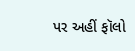પર અહીં ફૉલો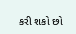કરી શકો છો